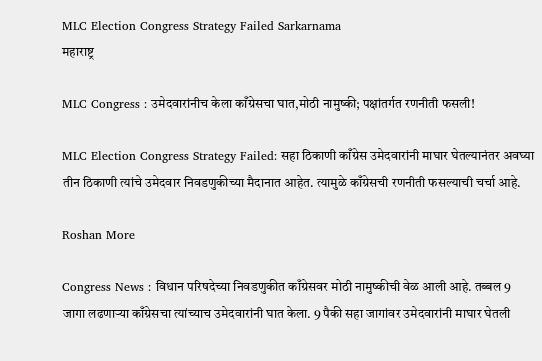MLC Election Congress Strategy Failed Sarkarnama
महाराष्ट्र

MLC Congress : उमेदवारांनीच केला काँग्रेसचा घात,मोठी नामुष्की; पक्षांतर्गत रणनीती फसली!

MLC Election Congress Strategy Failed: सहा ठिकाणी काँग्रेस उमेदवारांनी माघार घेतल्यानंतर अवघ्या तीन ठिकाणी त्यांचे उमेदवार निवडणुकीच्या मैदानात आहेत. त्यामुळे काँग्रेसची रणनीती फसल्याची चर्चा आहे.

Roshan More

Congress News : विधान परिषदेच्या निवडणुकीत काँग्रेसवर मोठी नामुष्कीची वेळ आली आहे. तब्बल 9 जागा लढणाऱ्या काँग्रेसचा त्यांच्याच उमेदवारांनी घात केला. 9 पैकी सहा जागांवर उमेदवारांनी माघार घेतली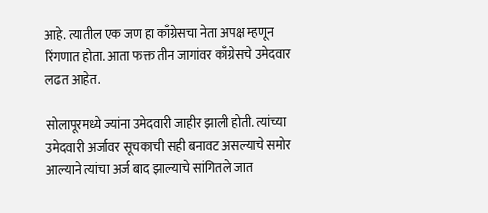आहे. त्यातील एक जण हा काँग्रेसचा नेता अपक्ष म्हणून रिंगणात होता. आता फक्त तीन जागांवर काँग्रेसचे उमेदवार लढत आहेत.

सोलापूरमध्ये ज्यांना उमेदवारी जाहीर झाली होती. त्यांच्या उमेदवारी अर्जावर सूचकाची सही बनावट असल्याचे समोर आल्याने त्यांचा अर्ज बाद झाल्याचे सांगितले जात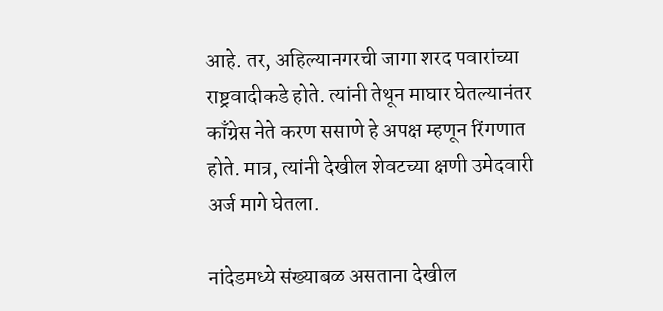आहे. तर, अहिल्यानगरची जागा शरद पवारांच्या राष्ट्रवादीकडे होते. त्यांनी तेथून माघार घेतल्यानंतर काँग्रेस नेते करण ससाणे हे अपक्ष म्हणून रिंगणात होते. मात्र, त्यांनी देखील शेवटच्या क्षणी उमेदवारी अर्ज मागे घेतला.

नांदेडमध्ये संख्याबळ असताना देखील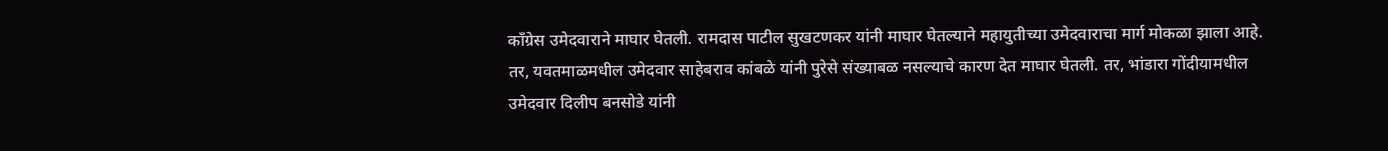काँग्रेस उमेदवाराने माघार घेतली. रामदास पाटील सुखटणकर यांनी माघार घेतल्याने महायुतीच्या उमेदवाराचा मार्ग मोकळा झाला आहे. तर, यवतमाळमधील उमेदवार साहेबराव कांबळे यांनी पुरेसे संख्याबळ नसल्याचे कारण देत माघार घेतली. तर, भांडारा गोंदीयामधील उमेदवार दिलीप बनसोडे यांनी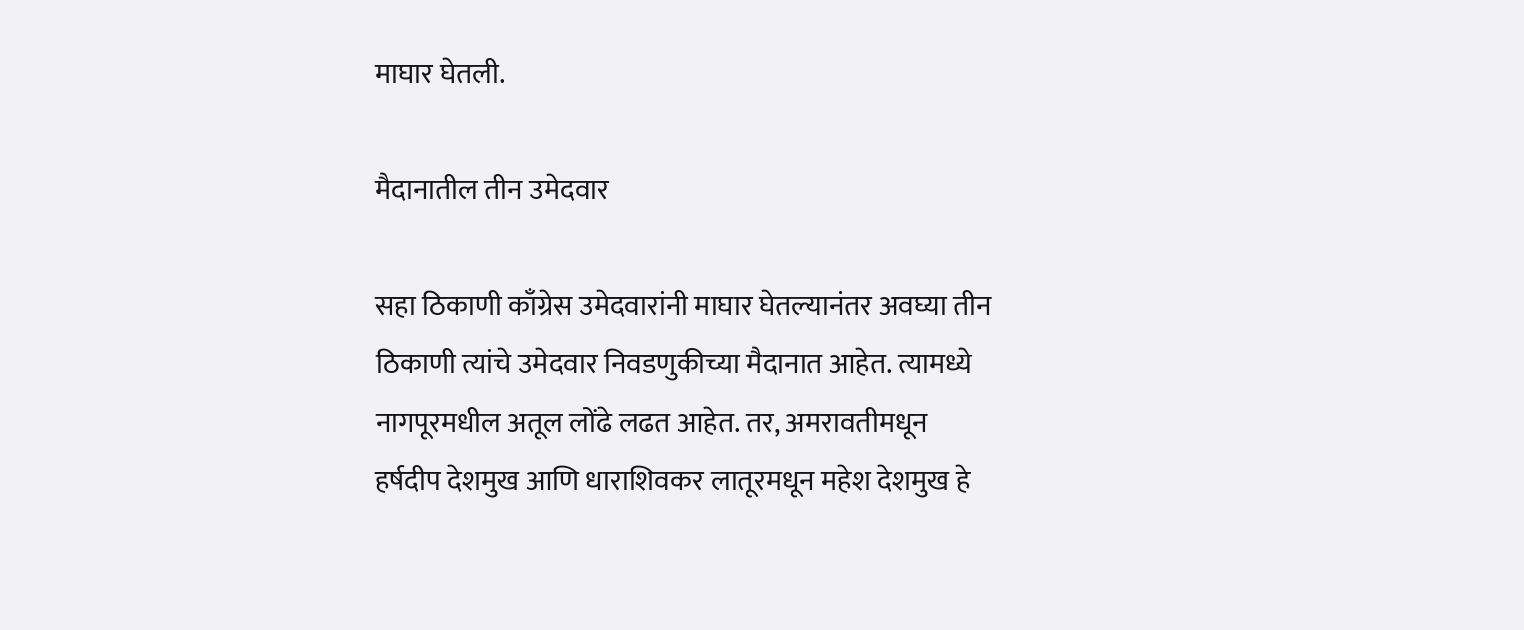माघार घेतली.

मैदानातील तीन उमेदवार

सहा ठिकाणी काँग्रेस उमेदवारांनी माघार घेतल्यानंतर अवघ्या तीन ठिकाणी त्यांचे उमेदवार निवडणुकीच्या मैदानात आहेत. त्यामध्ये नागपूरमधील अतूल लोंढे लढत आहेत. तर, अमरावतीमधून हर्षदीप देशमुख आणि धाराशिवकर लातूरमधून महेश देशमुख हे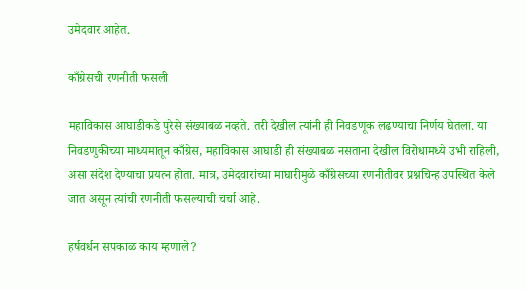उमेदवार आहेत.

काँग्रेसची रणनीती फसली

महाविकास आघाडीकडे पुरेसे संख्याबळ नव्हते. तरी देखील त्यांनी ही निवडणूक लढण्याचा निर्णय घेतला. या निवडणुकीच्या माध्यमातून काँग्रेस, महाविकास आघाडी ही संख्याबळ नसताना देखील विरोधामध्ये उभी राहिली, असा संदेश देण्याचा प्रयत्न होता. मात्र, उमेदवारांच्या माघारीमुळे काँग्रेसच्या रणनीतीवर प्रश्नचिन्ह उपस्थित केले जात असून त्यांची रणनीती फसल्याची चर्चा आहे.

हर्षवर्धन सपकाळ काय म्हणाले?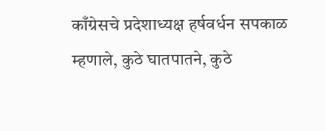काँग्रेसचे प्रदेशाध्यक्ष हर्षवर्धन सपकाळ म्हणाले, कुठे घातपातने, कुठे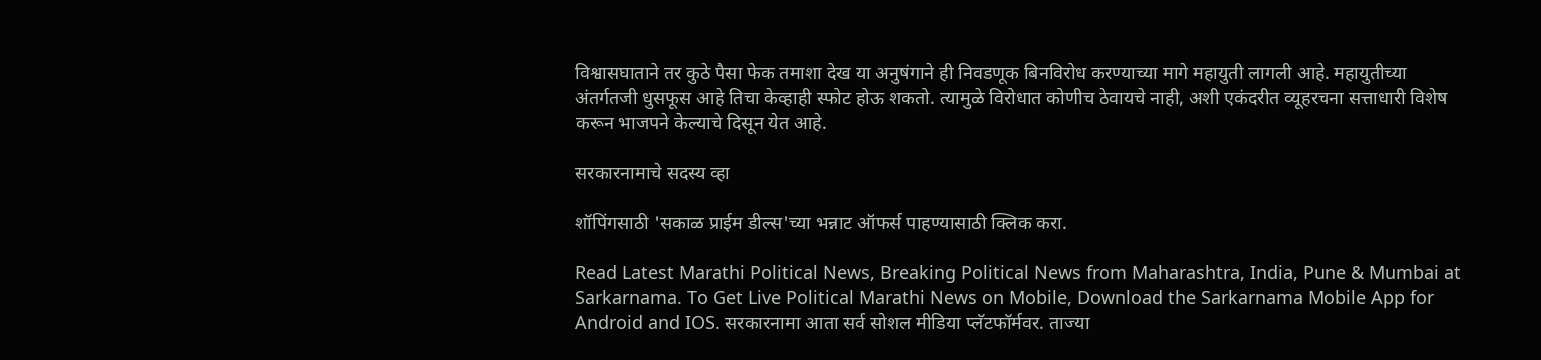विश्वासघाताने तर कुठे पैसा फेक तमाशा देख या अनुषंगाने ही निवडणूक बिनविरोध करण्याच्या मागे महायुती लागली आहे. महायुतीच्या अंतर्गतजी धुसफूस आहे तिचा केव्हाही स्फोट होऊ शकतो. त्यामुळे विरोधात कोणीच ठेवायचे नाही, अशी एकंदरीत व्यूहरचना सत्ताधारी विशेष करून भाजपने केल्याचे दिसून येत आहे.

सरकारनामाचे सदस्य व्हा

शॉपिंगसाठी 'सकाळ प्राईम डील्स'च्या भन्नाट ऑफर्स पाहण्यासाठी क्लिक करा.

Read Latest Marathi Political News, Breaking Political News from Maharashtra, India, Pune & Mumbai at Sarkarnama. To Get Live Political Marathi News on Mobile, Download the Sarkarnama Mobile App for Android and IOS. सरकारनामा आता सर्व सोशल मीडिया प्लॅटफॉर्मवर. ताज्या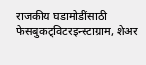राजकीय घडामोडींसाठी फेसबुकट्विटरइन्स्टाग्राम, शेअर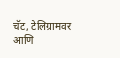चॅट, टेलिग्रामवर आणि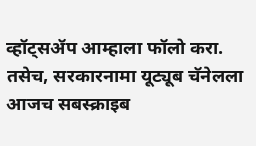व्हॉट्सॲप आम्हाला फॉलो करा. तसेच, सरकारनामा यूट्यूब चॅनेलला आजच सबस्क्राइब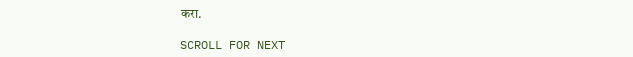करा.

SCROLL FOR NEXT